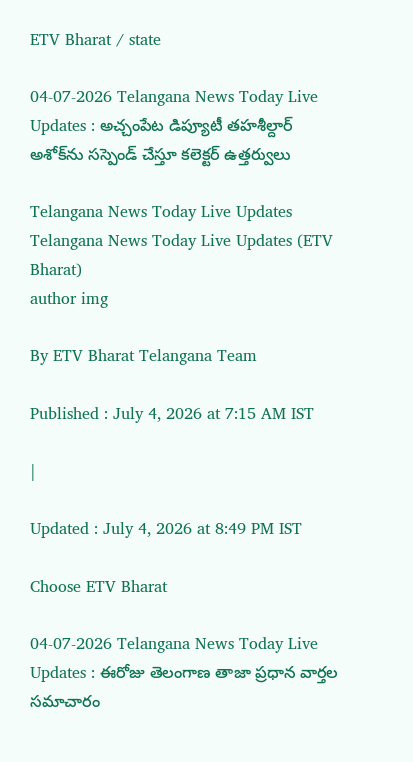ETV Bharat / state

04-07-2026 Telangana News Today Live Updates : అచ్చంపేట డిప్యూటీ తహశీల్దార్‌ అశోక్‌ను సస్పెండ్ చేస్తూ కలెక్టర్‌ ఉత్తర్వులు

Telangana News Today Live Updates
Telangana News Today Live Updates (ETV Bharat)
author img

By ETV Bharat Telangana Team

Published : July 4, 2026 at 7:15 AM IST

|

Updated : July 4, 2026 at 8:49 PM IST

Choose ETV Bharat

04-07-2026 Telangana News Today Live Updates : ఈరోజు తెలంగాణ తాజా ప్రధాన వార్తల సమాచారం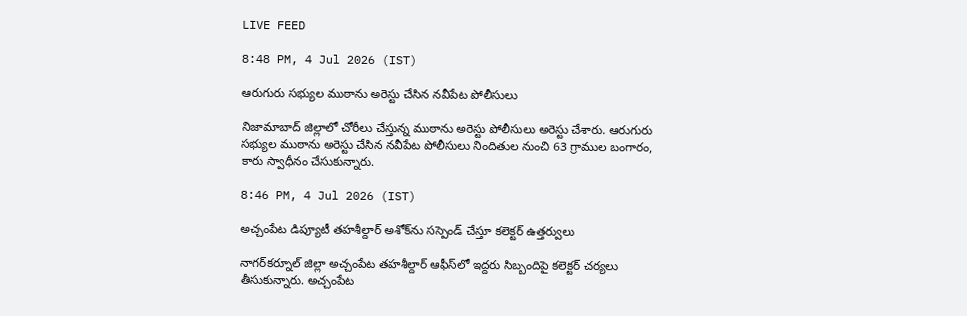LIVE FEED

8:48 PM, 4 Jul 2026 (IST)

ఆరుగురు సభ్యుల ముఠాను అరెస్టు చేసిన నవీపేట పోలీసులు

నిజామాబాద్‌ జిల్లాలో చోరీలు చేస్తున్న ముఠాను అరెస్టు పోలీసులు అరెస్టు చేశారు. ఆరుగురు సభ్యుల ముఠాను అరెస్టు చేసిన నవీపేట పోలీసులు నిందితుల నుంచి 63 గ్రాముల బంగారం, కారు స్వాధీనం చేసుకున్నారు.

8:46 PM, 4 Jul 2026 (IST)

అచ్చంపేట డిప్యూటీ తహశీల్దార్‌ అశోక్‌ను సస్పెండ్ చేస్తూ కలెక్టర్‌ ఉత్తర్వులు

నాగర్‌కర్నూల్‌ జిల్లా అచ్చంపేట తహశీల్దార్‌ ఆఫీస్‌లో ఇద్దరు సిబ్బందిపై కలెక్టర్‌ చర్యలు తీసుకున్నారు. అచ్చంపేట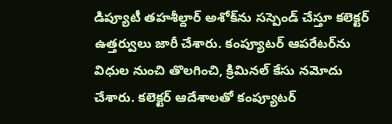డిప్యూటీ తహశీల్దార్‌ అశోక్‌ను సస్పెండ్ చేస్తూ కలెక్టర్‌ ఉత్తర్వులు జారీ చేశారు. కంప్యూటర్‌ ఆపరేటర్‌ను విధుల నుంచి తొలగించి, క్రిమినల్‌ కేసు నమోదు చేశారు. కలెక్టర్‌ ఆదేశాలతో కంప్యూటర్‌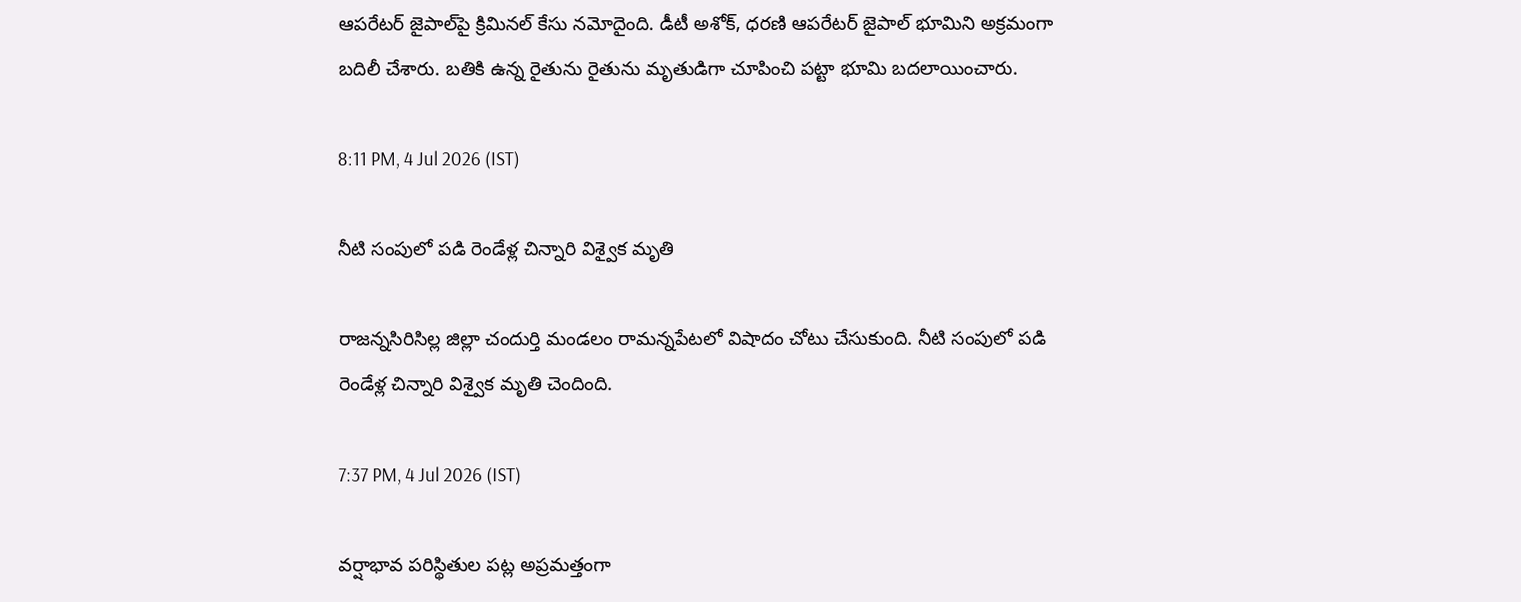ఆపరేటర్‌ జైపాల్‌పై క్రిమినల్ కేసు నమోదైంది. డీటీ అశోక్‌, ధరణి ఆపరేటర్ జైపాల్‌ భూమిని అక్రమంగా బదిలీ చేశారు. బతికి ఉన్న రైతును రైతును మృతుడిగా చూపించి పట్టా భూమి బదలాయించారు.

8:11 PM, 4 Jul 2026 (IST)

నీటి సంపులో పడి రెండేళ్ల చిన్నారి విశ్వైక మృతి

రాజన్నసిరిసిల్ల జిల్లా చందుర్తి మండలం రామన్నపేటలో విషాదం చోటు చేసుకుంది. నీటి సంపులో పడి రెండేళ్ల చిన్నారి విశ్వైక మృతి చెందింది.

7:37 PM, 4 Jul 2026 (IST)

వర్షాభావ పరిస్థితుల పట్ల అప్రమత్తంగా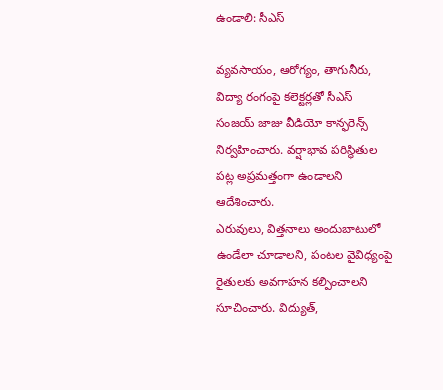ఉండాలి: సీఎస్

వ్యవసాయం, ఆరోగ్యం, తాగునీరు, విద్యా రంగంపై కలెక్టర్లతో సీఎస్ సంజయ్ జాజు వీడియో కాన్ఫరెన్స్‌ నిర్వహించారు. వర్షాభావ పరిస్థితుల పట్ల అప్రమత్తంగా ఉండాలని ఆదేశించారు.
ఎరువులు, విత్తనాలు అందుబాటులో ఉండేలా చూడాలని, పంటల వైవిధ్యంపై రైతులకు అవగాహన కల్పించాలని సూచించారు. విద్యుత్,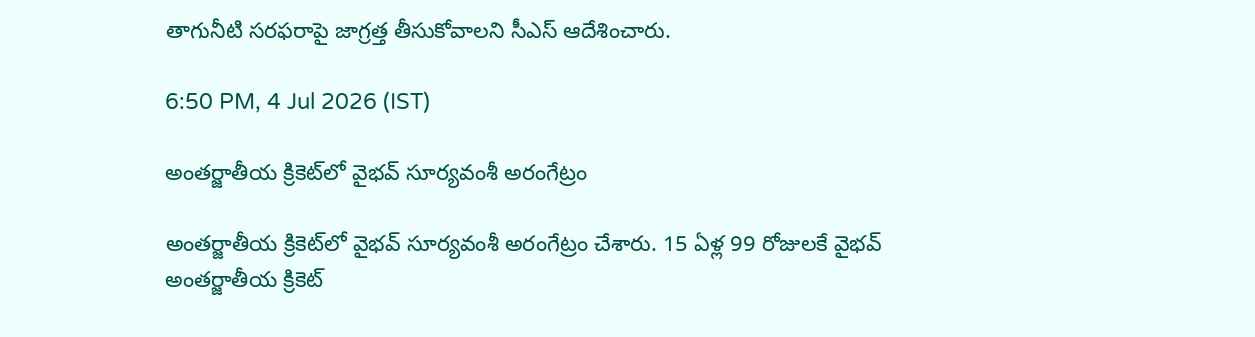తాగునీటి సరఫరాపై జాగ్రత్త తీసుకోవాలని సీఎస్ ఆదేశించారు.

6:50 PM, 4 Jul 2026 (IST)

అంతర్జాతీయ క్రికెట్‌లో వైభవ్‌ సూర్యవంశీ అరంగేట్రం

అంతర్జాతీయ క్రికెట్‌లో వైభవ్‌ సూర్యవంశీ అరంగేట్రం చేశారు. 15 ఏళ్ల 99 రోజులకే వైభవ్‌ అంతర్జాతీయ క్రికెట్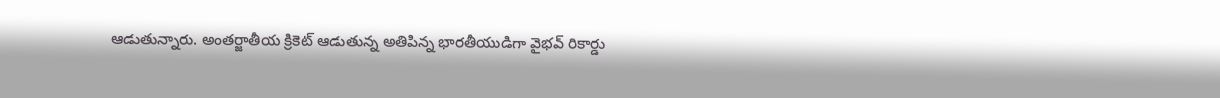ఆడుతున్నారు. అంతర్జాతీయ క్రికెట్‌ ఆడుతున్న అతిపిన్న భారతీయుడిగా వైభవ్‌ రికార్డు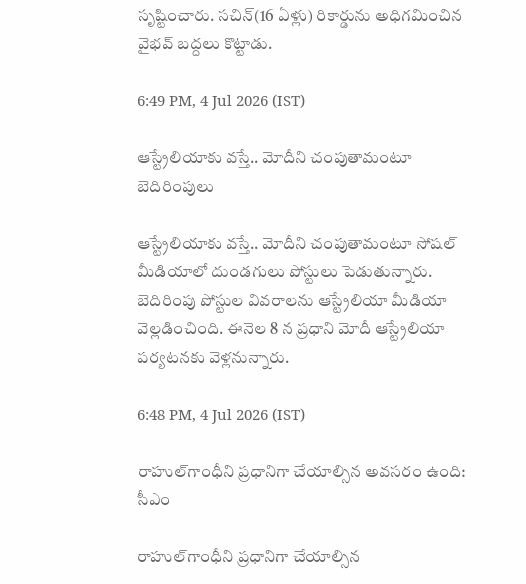సృష్టించారు. సచిన్‌(16 ఏళ్లు) రికార్డును అధిగమించిన వైభవ్‌ బద్దలు కొట్టాడు.

6:49 PM, 4 Jul 2026 (IST)

ఆస్ట్రేలియాకు వస్తే.. మోదీని చంపుతామంటూ బెదిరింపులు

ఆస్ట్రేలియాకు వస్తే.. మోదీని చంపుతామంటూ సోషల్ మీడియాలో దుండగులు పోస్టులు పెడుతున్నారు. బెదిరింపు పోస్టుల వివరాలను ఆస్ట్రేలియా మీడియా వెల్లడించింది. ఈనెల 8 న ప్రధాని మోదీ ఆస్ట్రేలియా పర్యటనకు వెళ్లనున్నారు.

6:48 PM, 4 Jul 2026 (IST)

రాహుల్‌గాంధీని ప్రధానిగా చేయాల్సిన అవసరం ఉంది: సీఎం

రాహుల్‌గాంధీని ప్రధానిగా చేయాల్సిన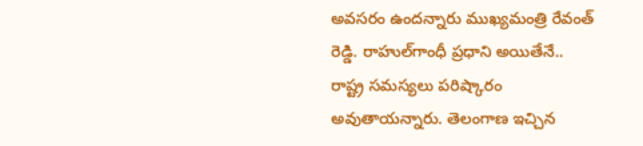అవసరం ఉందన్నారు ముఖ్యమంత్రి రేవంత్ రెడ్డి. రాహుల్‌గాంధీ ప్రధాని అయితేనే.. రాష్ట్ర సమస్యలు పరిష్కారం అవుతాయన్నారు. తెలంగాణ ఇచ్చిన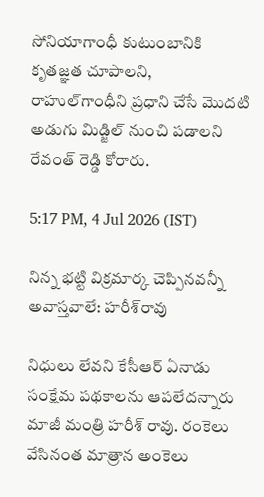సోనియాగాంధీ కుటుంబానికి కృతజ్ఞత చూపాలని, రాహుల్‌గాంధీని ప్రధాని చేసే మొదటి అడుగు మిడ్జిల్‌ నుంచి పడాలని రేవంత్ రెడ్డి కోరారు.

5:17 PM, 4 Jul 2026 (IST)

నిన్న భట్టి విక్రమార్క చెప్పినవన్నీ అవాస్తవాలే: హరీశ్‌రావు

నిధులు లేవని కేసీఆర్ ఏనాడు సంక్షేమ పథకాలను ఆపలేదన్నారు మాజీ మంత్రి హరీశ్ రావు. రంకెలు వేసినంత మాత్రాన అంకెలు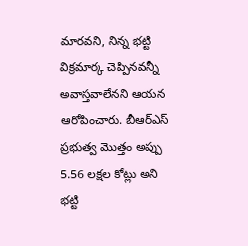మారవని, నిన్న భట్టి విక్రమార్క చెప్పినవన్నీ అవాస్తవాలేనని ఆయన ఆరోపించారు. బీఆర్‌ఎస్‌ ప్రభుత్వ మొత్తం అప్పు 5.56 లక్షల కోట్లు అని భట్టి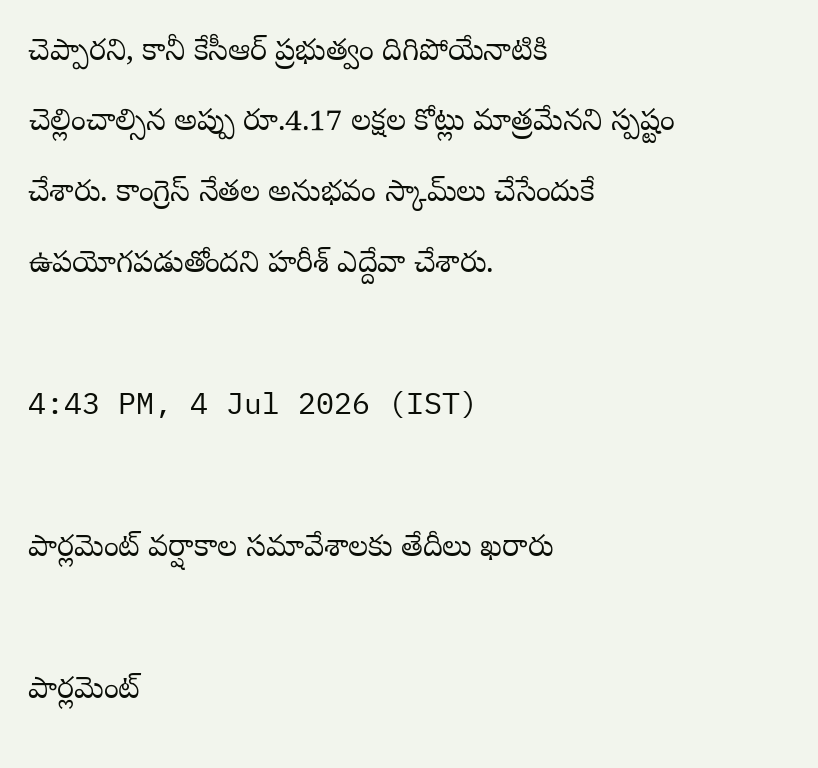చెప్పారని, కానీ కేసీఆర్ ప్రభుత్వం దిగిపోయేనాటికి చెల్లించాల్సిన అప్పు రూ.4.17 లక్షల కోట్లు మాత్రమేనని స్పష్టం చేశారు. కాంగ్రెస్‌ నేతల అనుభవం స్కామ్‌లు చేసేందుకే ఉపయోగపడుతోందని హరీశ్ ఎద్దేవా చేశారు.

4:43 PM, 4 Jul 2026 (IST)

పార్లమెంట్ వర్షాకాల సమావేశాలకు తేదీలు ఖరారు

పార్లమెంట్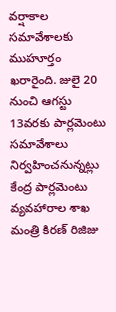వర్షాకాల సమావేశాలకు ముహూర్తం ఖరారైంది. జులై 20 నుంచి ఆగస్టు 13వరకు పార్లమెంటు సమావేశాలు నిర్వహించనున్నట్లు కేంద్ర పార్లమెంటు వ్యవహారాల శాఖ మంత్రి కిరణ్ రిజిజు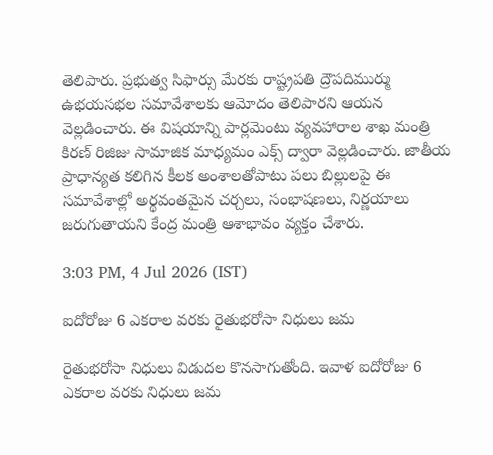తెలిపారు. ప్రభుత్వ సిఫార్సు మేరకు రాష్ట్రపతి ద్రౌపదిముర్ము ఉభయసభల సమావేశాలకు ఆమోదం తెలిపారని ఆయన వెల్లడించారు. ఈ విషయాన్ని పార్లమెంటు వ్యవహారాల శాఖ మంత్రి కిరణ్ రిజిజు సామాజిక మాధ్యమం ఎక్స్‌ ద్వారా వెల్లడించారు. జాతీయ ప్రాధాన్యత కలిగిన కీలక అంశాలతోపాటు పలు బిల్లులపై ఈ సమావేశాల్లో అర్థవంతమైన చర్చలు, సంభాషణలు, నిర్ణయాలు జరుగుతాయని కేంద్ర మంత్రి ఆశాభావం వ్యక్తం చేశారు.

3:03 PM, 4 Jul 2026 (IST)

ఐదోరోజు 6 ఎకరాల వరకు రైతుభరోసా నిధులు జమ

రైతుభరోసా నిధులు విడుదల కొనసాగుతోంది. ఇవాళ ఐదోరోజు 6 ఎకరాల వరకు నిధులు జమ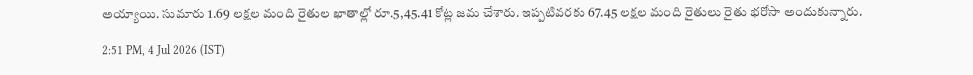అయ్యాయి. సుమారు 1.69 లక్షల మంది రైతుల ఖాతాల్లో రూ.5,45.41 కోట్ల జమ చేశారు. ఇప్పటివరకు 67.45 లక్షల మంది రైతులు రైతు భరోసా అందుకున్నారు.

2:51 PM, 4 Jul 2026 (IST)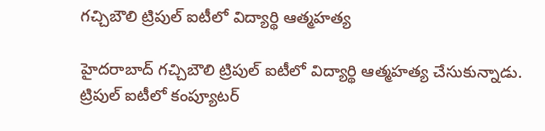గచ్చిబౌలి ట్రిపుల్‌ ఐటీలో విద్యార్థి ఆత్మహత్య

హైదరాబాద్‌ గచ్చిబౌలి ట్రిపుల్‌ ఐటీలో విద్యార్థి ఆత్మహత్య చేసుకున్నాడు. ట్రిపుల్‌ ఐటీలో కంప్యూటర్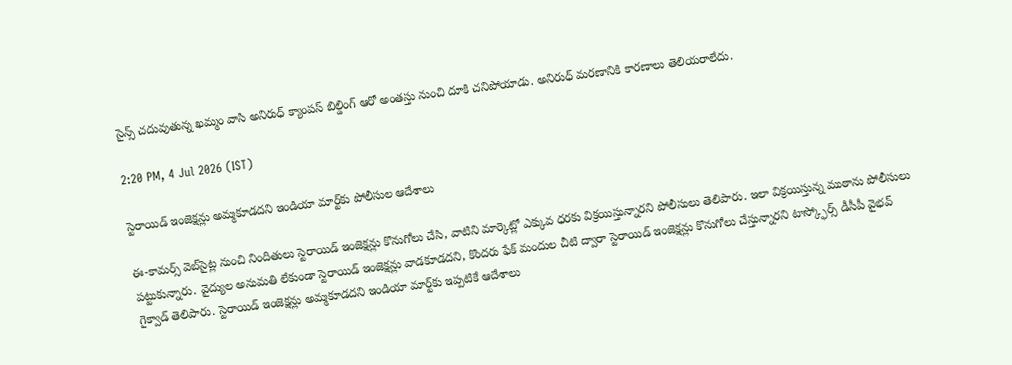సైన్స్ చదువుతున్న ఖమ్మం వాసి అనిరుధ్‌ క్యాంపస్‌ బిల్డింగ్‌ ఆరో అంతస్తు నుంచి దూకి చనిపోయాడు. అనిరుధ్ మరణానికి కారణాలు తెలియరాలేదు.

2:20 PM, 4 Jul 2026 (IST)

స్టెరాయిడ్ ఇంజెక్షన్లు అమ్మకూడదని ఇండియా మార్ట్‌కు పోలీసుల ఆదేశాలు

ఈ-కామర్స్ వెబ్‌సైట్ల నుంచి నిందితులు స్టెరాయిడ్ ఇంజెక్షన్లు కొనుగోలు చేసి, వాటిని మార్కెట్లో ఎక్కువ ధరకు విక్రయిస్తున్నారని పోలీసులు తెలిపారు. ఇలా విక్రయిస్తున్న ముఠాను పోలీసులు పట్టుకున్నారు. వైద్యుల అనుమతి లేకుండా స్టెరాయిడ్ ఇంజెక్షన్లు వాడకూడదని, కొందరు ఫేక్‌ మందుల చీటి ద్వారా స్టెరాయిడ్ ఇంజెక్షన్లు కొనుగోలు చేస్తున్నారని టాస్క్ఫోర్స్ డీసీపీ వైభవ్‌ గైక్వాడ్ తెలిపారు. స్టెరాయిడ్ ఇంజెక్షన్లు అమ్మకూడదని ఇండియా మార్ట్‌కు ఇప్పటికే ఆదేశాలు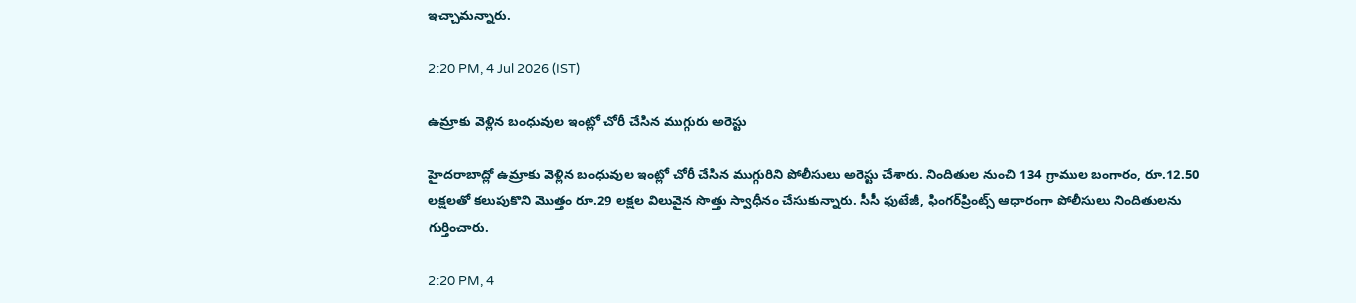ఇచ్చామన్నారు.

2:20 PM, 4 Jul 2026 (IST)

ఉమ్రాకు వెళ్లిన బంధువుల ఇంట్లో చోరీ చేసిన ముగ్గురు అరెస్టు

హైదరాబాద్లో ఉమ్రాకు వెళ్లిన బంధువుల ఇంట్లో చోరీ చేసిన ముగ్గురిని పోలీసులు అరెస్టు చేశారు. నిందితుల నుంచి 134 గ్రాముల బంగారం, రూ.12.50 లక్షలతో కలుపుకొని మొత్తం రూ.29 లక్షల విలువైన సొత్తు స్వాధీనం చేసుకున్నారు. సీసీ ఫుటేజీ, ఫింగర్‌ప్రింట్స్ ఆధారంగా పోలీసులు నిందితులను గుర్తించారు.

2:20 PM, 4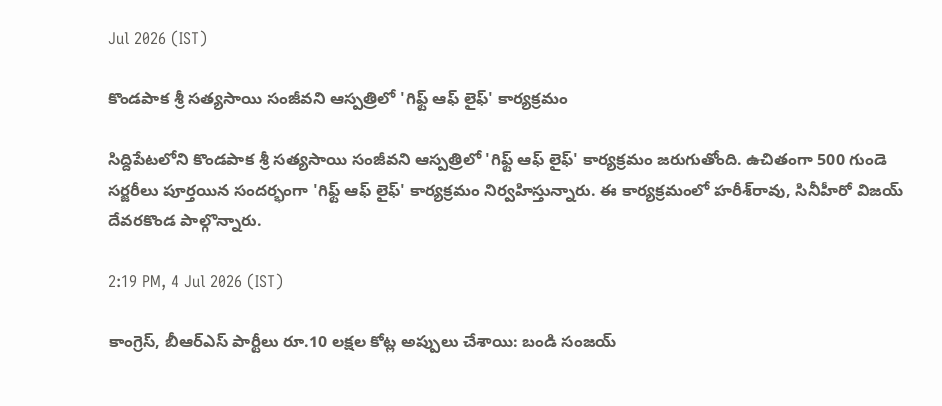Jul 2026 (IST)

కొండపాక శ్రీ సత్యసాయి సంజీవని ఆస్పత్రిలో 'గిఫ్ట్ ఆఫ్ లైఫ్' కార్యక్రమం

సిద్దిపేటలోని కొండపాక శ్రీ సత్యసాయి సంజీవని ఆస్పత్రిలో 'గిఫ్ట్ ఆఫ్ లైఫ్' కార్యక్రమం జరుగుతోంది. ఉచితంగా 500 గుండె సర్జరీలు పూర్తయిన సందర్భంగా 'గిఫ్ట్ ఆఫ్ లైఫ్' కార్యక్రమం నిర్వహిస్తున్నారు. ఈ కార్యక్రమంలో హరీశ్‌రావు, సినీహీరో విజయ్‌ దేవరకొండ పాల్గొన్నారు.

2:19 PM, 4 Jul 2026 (IST)

కాంగ్రెస్, బీఆర్‌ఎస్ పార్టీలు రూ.10 లక్షల కోట్ల అప్పులు చేశాయి: బండి సంజయ్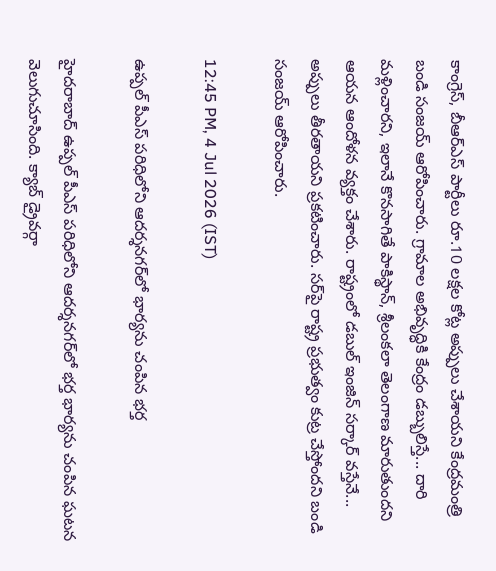కాంగ్రెస్, బీఆర్‌ఎస్ పార్టీలు రూ.10 లక్షల కోట్ల అప్పులు చేశాయని కేంద్రమంత్రి బండి సంజయ్ ఆరోపించారు. గ్రామాల అభివృద్ధికి కేంద్రం డబ్బులిస్తే... దారి మళ్లించారని, ఇలానే కొనసాగితే పాకిస్థాన్, శ్రీలంకలా తెలంగాణ మారుతుందని ఆయన ఆందోళన వ్యక్తం చేశారు. రాష్ట్రంలో డబుల్ ఇంజిన్‌ సర్కార్ వస్తేనే... అప్పులు తీరతాయని ప్రకటించారు. సర్‌పై రాష్ట్ర ప్రభుత్వం కుట్ర చేస్తోందని బండి సంజయ్ ఆరోపించారు.

12:45 PM, 4 Jul 2026 (IST)

ఉప్పల్‌ పీఎస్‌ పరిధిలోని ఆదర్శనగర్‌లో భార్యను చంపిన భర్త

హైదరాబాద్ ఉప్పల్‌ పీఎస్‌ పరిధిలోని ఆదర్శనగర్‌లో భర్త భార్యను చంపిన ఘటన వెలుగుచూసింది. క్యాబ్ డ్రైవర్గా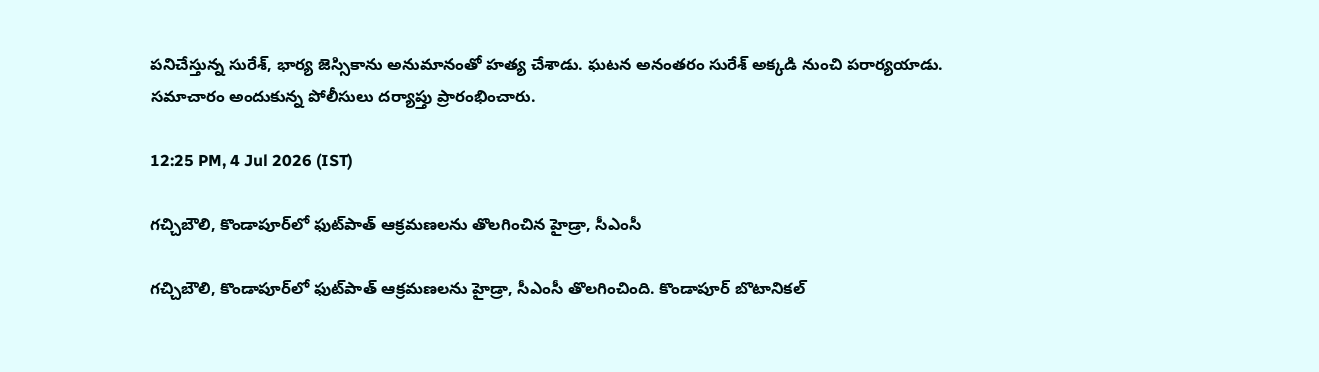పనిచేస్తున్న సురేశ్, భార్య జెస్సికాను అనుమానంతో హత్య చేశాడు. ఘటన అనంతరం సురేశ్ అక్కడి నుంచి పరార్యయాడు. సమాచారం అందుకున్న పోలీసులు దర్యాప్తు ప్రారంభించారు.

12:25 PM, 4 Jul 2026 (IST)

గచ్చిబౌలి, కొండాపూర్‌లో ఫుట్‌పాత్‌ ఆక్రమణలను తొలగించిన హైడ్రా, సీఎంసీ

గచ్చిబౌలి, కొండాపూర్‌లో ఫుట్‌పాత్‌ ఆక్రమణలను హైడ్రా, సీఎంసీ తొలగించింది. కొండాపూర్ బొటానికల్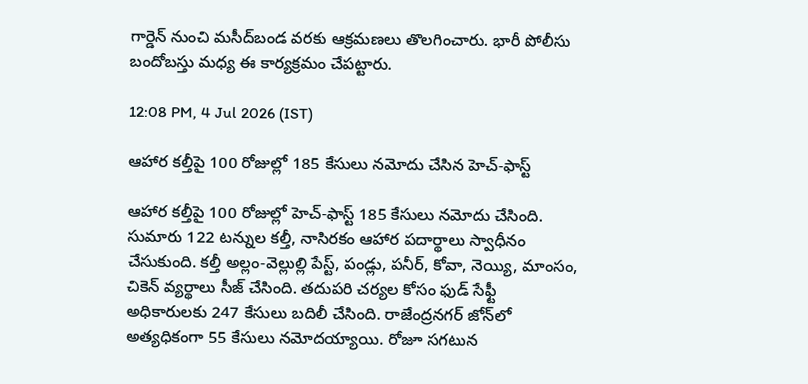గార్డెన్ నుంచి మసీద్‌బండ వరకు ఆక్రమణలు తొలగించారు. భారీ పోలీసు బందోబస్తు మధ్య ఈ కార్యక్రమం చేపట్టారు.

12:08 PM, 4 Jul 2026 (IST)

ఆహార కల్తీపై 100 రోజుల్లో 185 కేసులు నమోదు చేసిన హెచ్-ఫాస్ట్

ఆహార కల్తీపై 100 రోజుల్లో హెచ్-ఫాస్ట్ 185 కేసులు నమోదు చేసింది. సుమారు 122 టన్నుల కల్తీ, నాసిరకం ఆహార పదార్థాలు స్వాధీనం చేసుకుంది. కల్తీ అల్లం-వెల్లుల్లి పేస్ట్, పండ్లు, పనీర్, కోవా, నెయ్యి, మాంసం, చికెన్ వ్యర్థాలు సీజ్ చేసింది. తదుపరి చర్యల కోసం ఫుడ్‌ సేఫ్టీ అధికారులకు 247 కేసులు బదిలీ చేసింది. రాజేంద్రనగర్ జోన్‌లో అత్యధికంగా 55 కేసులు నమోదయ్యాయి. రోజూ సగటున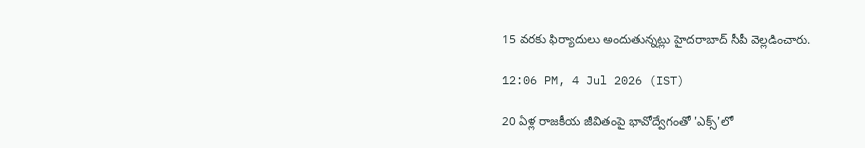15 వరకు ఫిర్యాదులు అందుతున్నట్లు హైదరాబాద్ సీపీ వెల్లడించారు.

12:06 PM, 4 Jul 2026 (IST)

20 ఏళ్ల రాజకీయ జీవితంపై భావోద్వేగంతో 'ఎక్స్‌'లో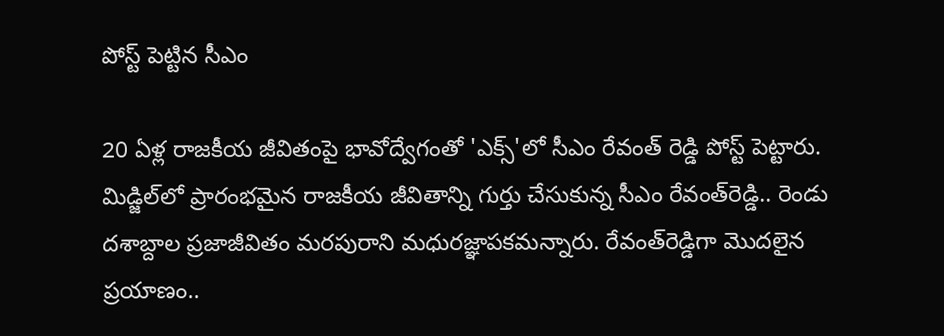పోస్ట్ పెట్టిన సీఎం

20 ఏళ్ల రాజకీయ జీవితంపై భావోద్వేగంతో 'ఎక్స్‌'లో సీఎం రేవంత్ రెడ్డి పోస్ట్ పెట్టారు. మిడ్జిల్‌లో ప్రారంభమైన రాజకీయ జీవితాన్ని గుర్తు చేసుకున్న సీఎం రేవంత్‌రెడ్డి.. రెండు దశాబ్దాల ప్రజాజీవితం మరపురాని మధురజ్ఞాపకమన్నారు. రేవంత్‌రెడ్డిగా మెుదలైన ప్రయాణం..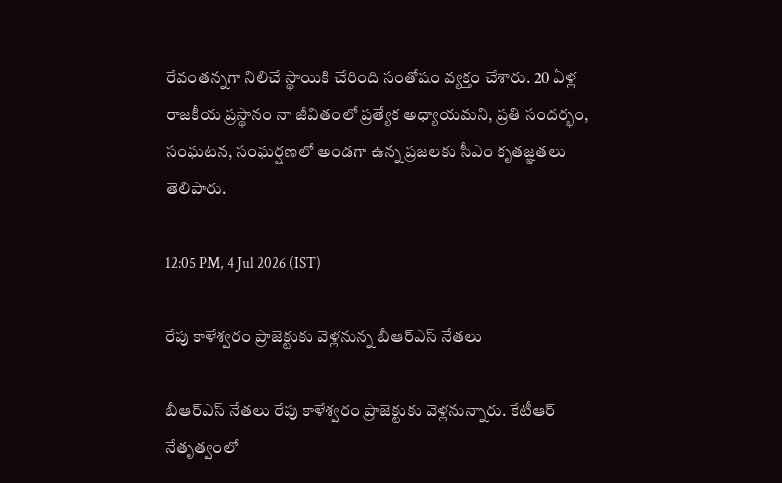రేవంతన్నగా నిలిచే స్థాయికి చేరింది సంతోషం వ్యక్తం చేశారు. 20 ఏళ్ల రాజకీయ ప్రస్థానం నా జీవితంలో ప్రత్యేక అధ్యాయమని, ప్రతి సందర్భం, సంఘటన, సంఘర్షణలో అండగా ఉన్న ప్రజలకు సీఎం కృతజ్ఞతలు తెలిపారు.

12:05 PM, 4 Jul 2026 (IST)

రేపు కాళేశ్వరం ప్రాజెక్టుకు వెళ్లనున్న బీఆర్‌ఎస్ నేతలు

బీఆర్‌ఎస్ నేతలు రేపు కాళేశ్వరం ప్రాజెక్టుకు వెళ్లనున్నారు. కేటీఆర్ నేతృత్వంలో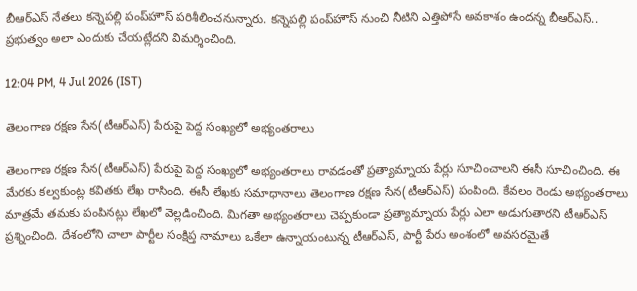బీఆర్‌ఎస్‌ నేతలు కన్నెపల్లి పంప్‌హౌస్‌ పరిశీలించనున్నారు. కన్నెపల్లి పంప్‌హౌస్‌ నుంచి నీటిని ఎత్తిపోసే అవకాశం ఉందన్న బీఆర్‌ఎస్.. ప్రభుత్వం అలా ఎందుకు చేయట్లేదని విమర్శించింది.

12:04 PM, 4 Jul 2026 (IST)

తెలంగాణ రక్షణ సేన(టీఆర్‌ఎస్‌) పేరుపై పెద్ద సంఖ్యలో అభ్యంతరాలు

తెలంగాణ రక్షణ సేన(టీఆర్‌ఎస్‌) పేరుపై పెద్ద సంఖ్యలో అభ్యంతరాలు రావడంతో ప్రత్యామ్నాయ పేర్లు సూచించాలని ఈసీ సూచించింది. ఈ మేరకు కల్వకుంట్ల కవితకు లేఖ రాసింది. ఈసీ లేఖకు సమాధానాలు తెలంగాణ రక్షణ సేన(టీఆర్‌ఎస్‌) పంపింది. కేవలం రెండు అభ్యంతరాలు మాత్రమే తమకు పంపినట్లు లేఖలో వెల్లడించింది. మిగతా అభ్యంతరాలు చెప్పకుండా ప్రత్యామ్నాయ పేర్లు ఎలా అడుగుతారని టీఆర్‌ఎస్ ప్రశ్నించింది. దేశంలోని చాలా పార్టీల సంక్షిప్త నామాలు ఒకేలా ఉన్నాయంటున్న టీఆర్‌ఎస్‌, పార్టీ పేరు అంశంలో అవసరమైతే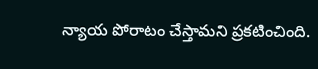న్యాయ పోరాటం చేస్తామని ప్రకటించింది.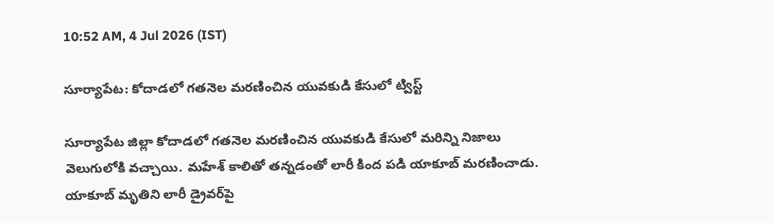10:52 AM, 4 Jul 2026 (IST)

సూర్యాపేట: కోదాడలో గతనెల మరణించిన యువకుడి కేసులో ట్విస్ట్

సూర్యాపేట జిల్లా కోదాడలో గతనెల మరణించిన యువకుడి కేసులో మరిన్ని నిజాలు వెలుగులోకి వచ్చాయి. మహేశ్‌ కాలితో తన్నడంతో లారీ కింద పడి యాకూబ్ మరణించాడు. యాకూబ్‌ మృతిని లారీ డ్రైవర్‌పై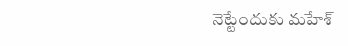నెట్టేందుకు మహేశ్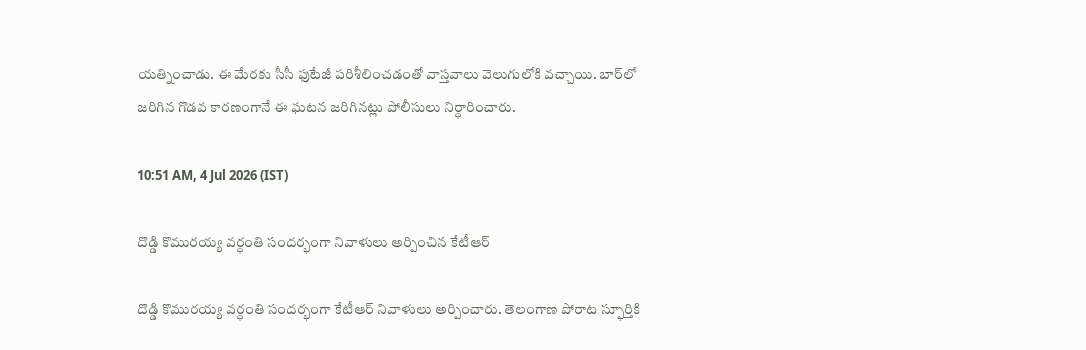యత్నించాడు. ఈ మేరకు సీసీ ఫుటేజీ పరిశీలించడంతో వాస్తవాలు వెలుగులోకి వచ్చాయి. బార్‌లో జరిగిన గొడవ కారణంగానే ఈ ఘటన జరిగినట్లు పోలీసులు నిర్ధారించారు.

10:51 AM, 4 Jul 2026 (IST)

దొడ్డి కొమురయ్య వర్ధంతి సందర్భంగా నివాళులు అర్పించిన కేటీఆర్

దొడ్డి కొమురయ్య వర్ధంతి సందర్భంగా కేటీఆర్ నివాళులు అర్పించారు. తెలంగాణ పోరాట స్ఫూర్తికి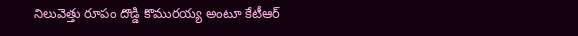నిలువెత్తు రూపం దొడ్డి కొమురయ్య అంటూ కేటీఆర్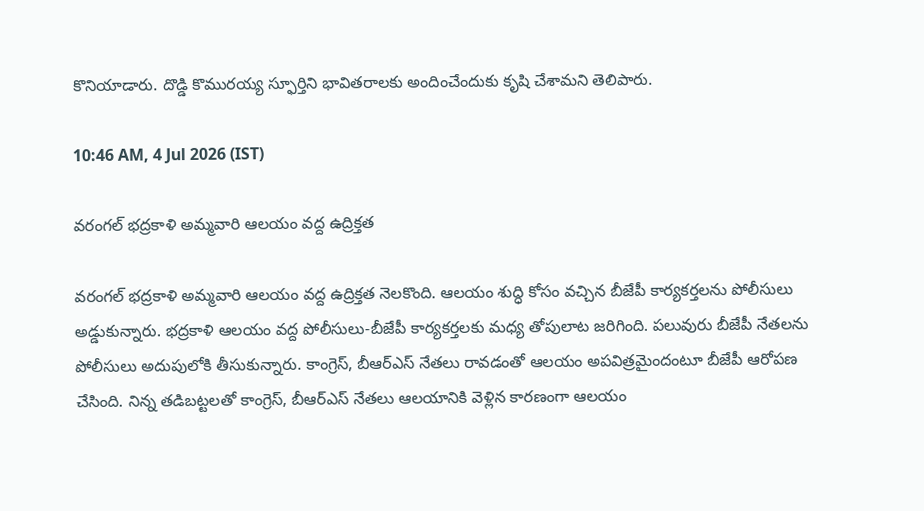కొనియాడారు. దొడ్డి కొమురయ్య స్ఫూర్తిని భావితరాలకు అందించేందుకు కృషి చేశామని తెలిపారు.

10:46 AM, 4 Jul 2026 (IST)

వరంగల్ భద్రకాళి అమ్మవారి ఆలయం వద్ద ఉద్రిక్తత

వరంగల్ భద్రకాళి అమ్మవారి ఆలయం వద్ద ఉద్రిక్తత నెలకొంది. ఆలయం శుద్ధి కోసం వచ్చిన బీజేపీ కార్యకర్తలను పోలీసులు అడ్డుకున్నారు. భద్రకాళి ఆలయం వద్ద పోలీసులు-బీజేపీ కార్యకర్తలకు మధ్య తోపులాట జరిగింది. పలువురు బీజేపీ నేతలను పోలీసులు అదుపులోకి తీసుకున్నారు. కాంగ్రెస్, బీఆర్‌ఎస్‌ నేతలు రావడంతో ఆలయం అపవిత్రమైందంటూ బీజేపీ ఆరోపణ చేసింది. నిన్న తడిబట్టలతో కాంగ్రెస్, బీఆర్ఎస్‌ నేతలు ఆలయానికి వెళ్లిన కారణంగా ఆలయం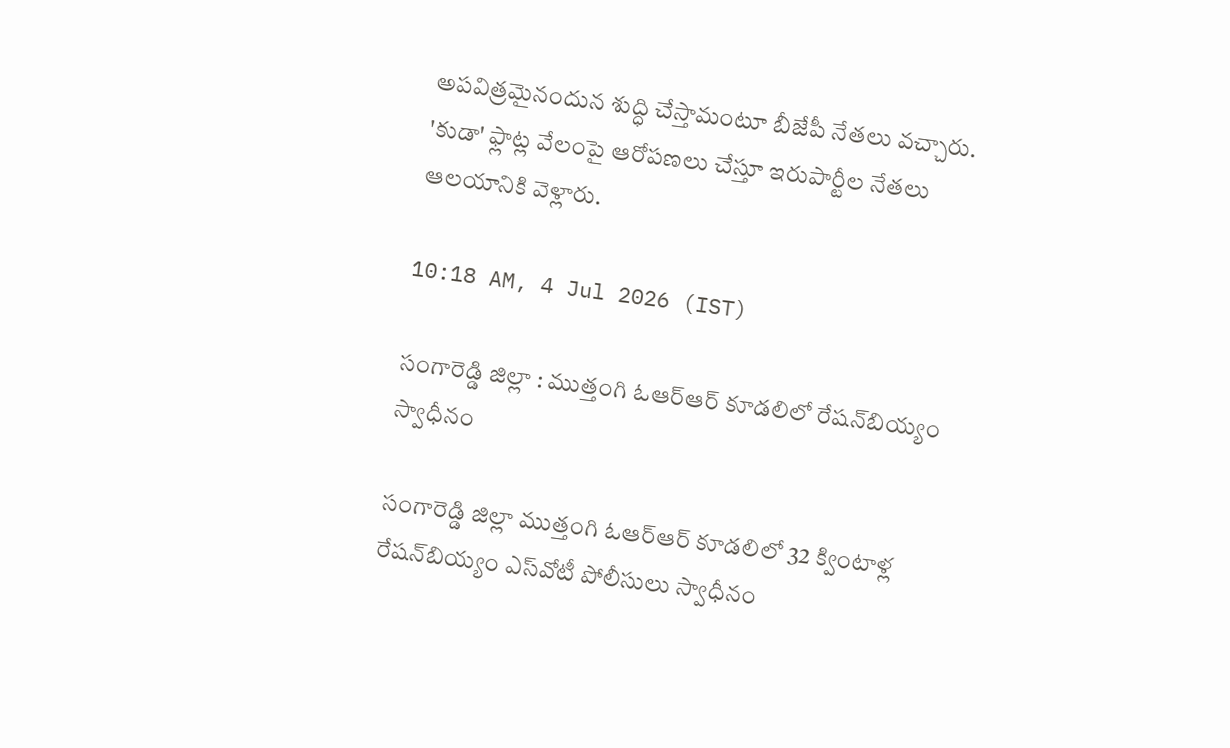అపవిత్రమైనందున శుద్ధి చేస్తామంటూ బీజేపీ నేతలు వచ్చారు. 'కుడా' ఫ్లాట్ల వేలంపై ఆరోపణలు చేస్తూ ఇరుపార్టీల నేతలు ఆలయానికి వెళ్లారు.

10:18 AM, 4 Jul 2026 (IST)

సంగారెడ్డి జిల్లా : ముత్తంగి ఓఆర్‌ఆర్‌ కూడలిలో రేషన్‌బియ్యం స్వాధీనం

సంగారెడ్డి జిల్లా ముత్తంగి ఓఆర్‌ఆర్‌ కూడలిలో 32 క్వింటాళ్ల రేషన్‌బియ్యం ఎస్‌వోటీ పోలీసులు స్వాధీనం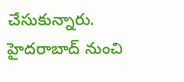చేసుకున్నారు. హైదరాబాద్‌ నుంచి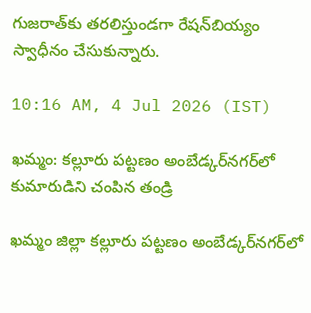గుజరాత్‌కు తరలిస్తుండగా రేషన్‌బియ్యం స్వాధీనం చేసుకున్నారు.

10:16 AM, 4 Jul 2026 (IST)

ఖమ్మం: కల్లూరు పట్టణం అంబేడ్కర్‌నగర్‌లో కుమారుడిని చంపిన తండ్రి

ఖమ్మం జిల్లా కల్లూరు పట్టణం అంబేడ్కర్‌నగర్‌లో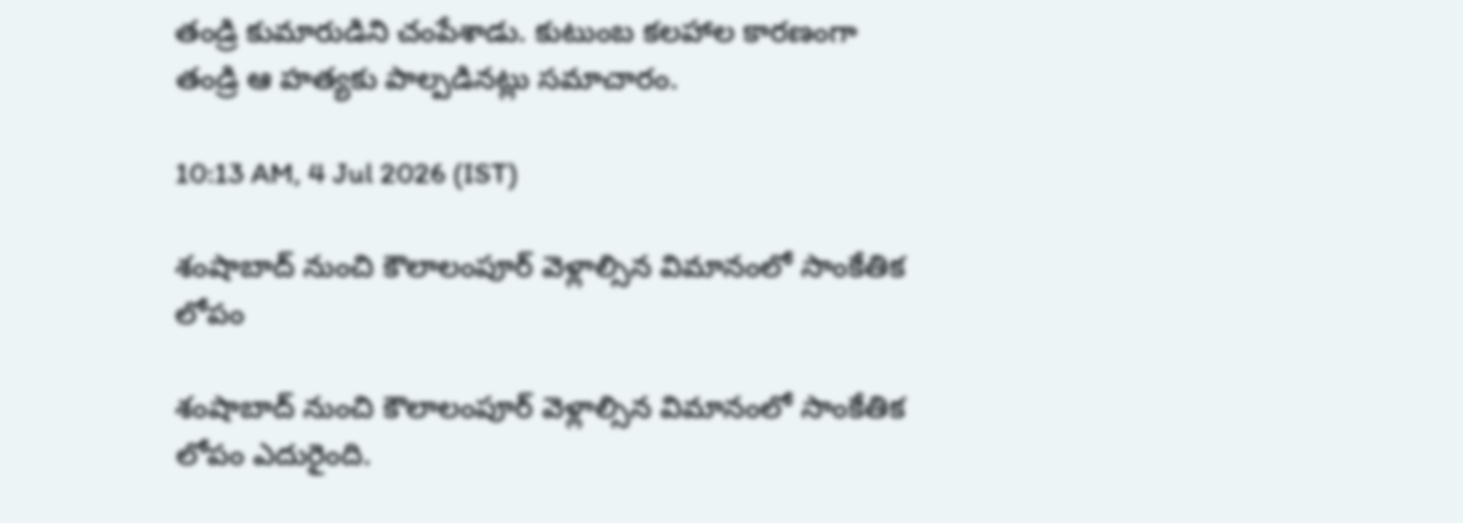తండ్రి కుమారుడిని చంపేశాడు. కుటుంబ కలహాల కారణంగా తండ్రి ఆ హత్యకు పాల్పడినట్లు సమాచారం.

10:13 AM, 4 Jul 2026 (IST)

శంషాబాద్‌ నుంచి కౌలాలంపూర్ వెళ్లాల్సిన విమానంలో సాంకేతిక లోపం

శంషాబాద్‌ నుంచి కౌలాలంపూర్ వెళ్లాల్సిన విమానంలో సాంకేతిక లోపం ఎదురైంది.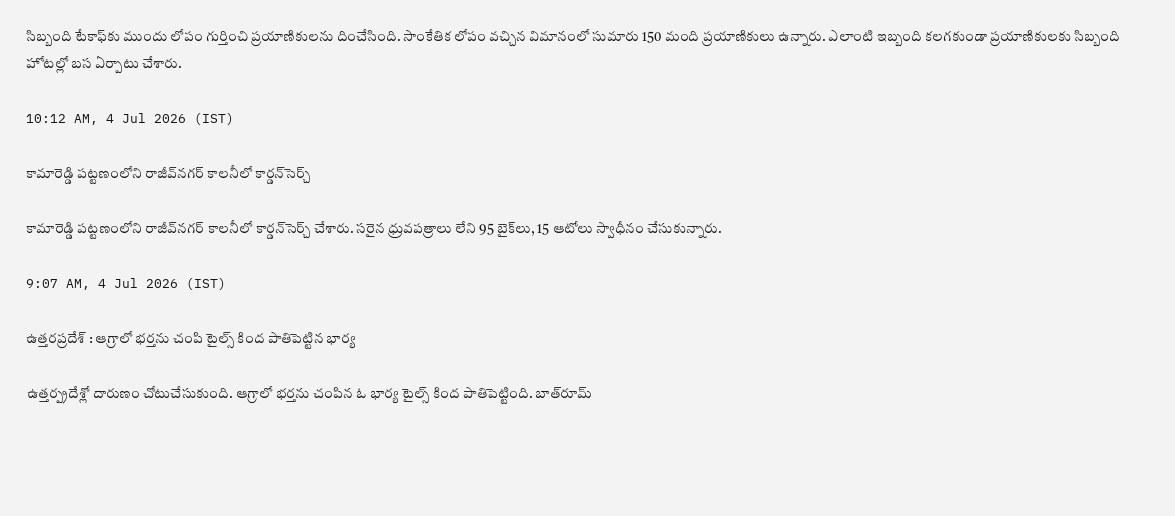సిబ్బంది టేకాఫ్‌కు ముందు లోపం గుర్తించి ప్రయాణికులను దించేసింది. సాంకేతిక లోపం వచ్చిన విమానంలో సుమారు 150 మంది ప్రయాణికులు ఉన్నారు. ఎలాంటి ఇబ్బంది కలగకుండా ప్రయాణికులకు సిబ్బంది హోటల్లో బస ఏర్పాటు చేశారు.

10:12 AM, 4 Jul 2026 (IST)

కామారెడ్డి పట్టణంలోని రాజీవ్‌నగర్‌ కాలనీలో కార్డన్‌సెర్చ్

కామారెడ్డి పట్టణంలోని రాజీవ్‌నగర్‌ కాలనీలో కార్డన్‌సెర్చ్ చేశారు. సరైన ధ్రువపత్రాలు లేని 95 బైక్‌లు, 15 ఆటోలు స్వాధీనం చేసుకున్నారు.

9:07 AM, 4 Jul 2026 (IST)

ఉత్తరప్రదేశ్ : ఆగ్రాలో భర్తను చంపి టైల్స్‌ కింద పాతిపెట్టిన భార్య

ఉత్తర్ప్రదేశ్లో దారుణం చోటుచేసుకుంది. ఆగ్రాలో భర్తను చంపిన ఓ భార్య టైల్స్‌ కింద పాతిపెట్టింది. బాత్‌రూమ్‌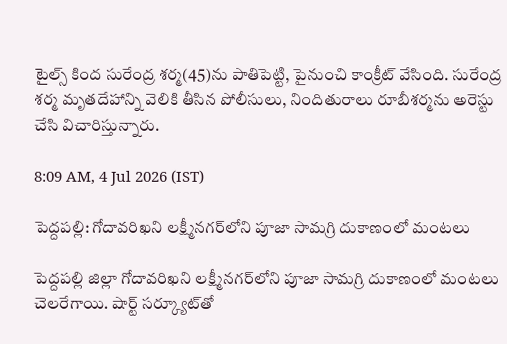టైల్స్‌ కింద సురేంద్ర శర్మ(45)ను పాతిపెట్టి, పైనుంచి కాంక్రీట్ వేసింది. సురేంద్ర శర్మ మృతదేహాన్ని వెలికి తీసిన పోలీసులు, నిందితురాలు రూబీశర్మను అరెస్టు చేసి విచారిస్తున్నారు.

8:09 AM, 4 Jul 2026 (IST)

పెద్దపల్లి: గోదావరిఖని లక్ష్మీనగర్‌లోని పూజా సామగ్రి దుకాణంలో మంటలు

పెద్దపల్లి జిల్లా గోదావరిఖని లక్ష్మీనగర్‌లోని పూజా సామగ్రి దుకాణంలో మంటలు చెలరేగాయి. షార్ట్‌ సర్క్యూట్‌తో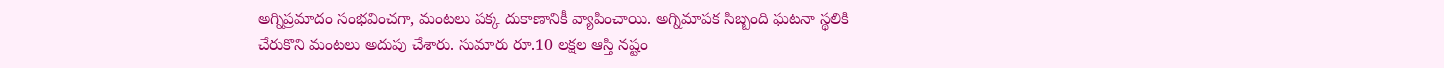అగ్నిప్రమాదం సంభవించగా, మంటలు పక్క దుకాణానికీ వ్యాపించాయి. అగ్నిమాపక సిబ్బంది ఘటనా స్థలికి చేరుకొని మంటలు అదుపు చేశారు. సుమారు రూ.10 లక్షల ఆస్తి నష్టం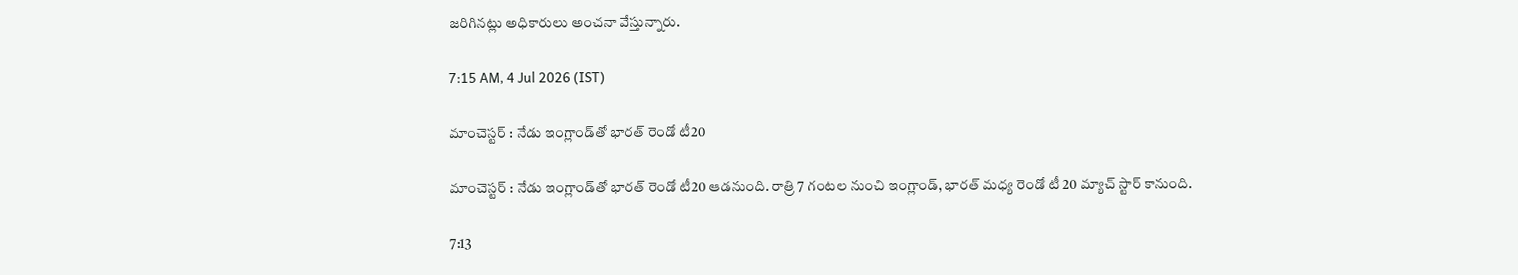జరిగినట్లు అధికారులు అంచనా వేస్తున్నారు.

7:15 AM, 4 Jul 2026 (IST)

మాంచెస్టర్‌ : నేడు ఇంగ్లాండ్‌తో భారత్‌ రెండో టీ20

మాంచెస్టర్‌ : నేడు ఇంగ్లాండ్‌తో భారత్‌ రెండో టీ20 ఆడనుంది. రాత్రి 7 గంటల నుంచి ఇంగ్లాండ్‌, భారత్‌ మధ్య రెండో టీ 20 మ్యాచ్ స్టార్ కానుంది.

7:13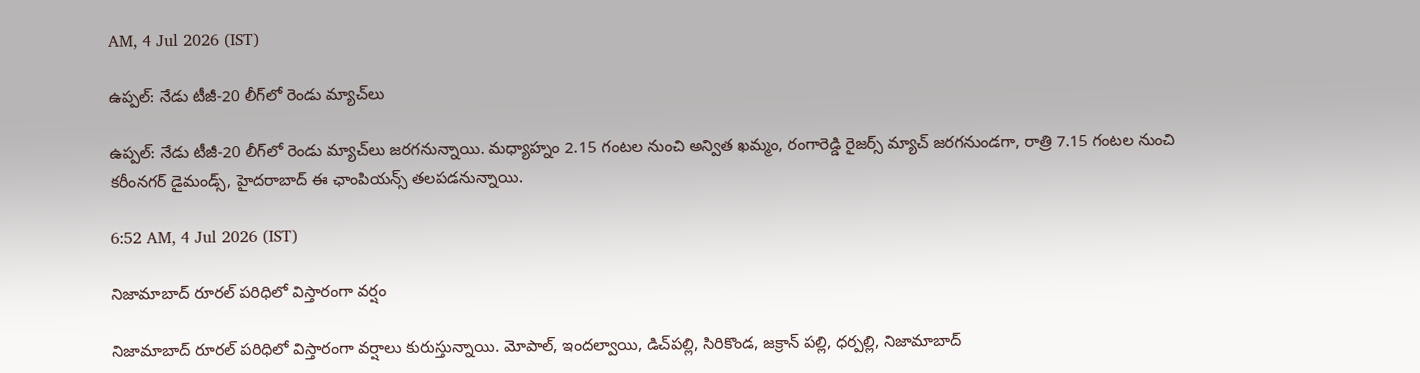AM, 4 Jul 2026 (IST)

ఉప్పల్: నేడు టీజీ-20 లీగ్‌లో రెండు మ్యాచ్‌లు

ఉప్పల్: నేడు టీజీ-20 లీగ్‌లో రెండు మ్యాచ్‌లు జరగనున్నాయి. మధ్యాహ్నం 2.15 గంటల నుంచి అన్విత ఖమ్మం, రంగారెడ్డి రైజర్స్‌ మ్యాచ్ జరగనుండగా, రాత్రి 7.15 గంటల నుంచి కరీంనగర్‌ డైమండ్స్‌, హైదరాబాద్‌ ఈ ఛాంపియన్స్‌ తలపడనున్నాయి.

6:52 AM, 4 Jul 2026 (IST)

నిజామాబాద్ రూరల్ పరిధిలో విస్తారంగా వర్షం

నిజామాబాద్ రూరల్ పరిధిలో విస్తారంగా వర్షాలు కురుస్తున్నాయి. మోపాల్, ఇందల్వాయి, డిచ్‌పల్లి, సిరికొండ, జక్రాన్ పల్లి, ధర్పల్లి, నిజామాబాద్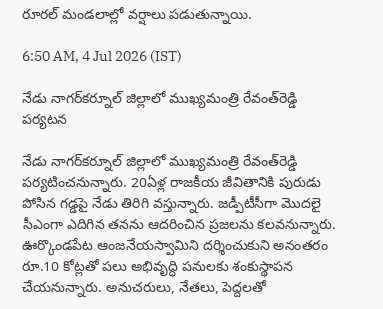రూరల్ మండలాల్లో వర్షాలు పడుతున్నాయి.

6:50 AM, 4 Jul 2026 (IST)

నేడు నాగర్‌కర్నూల్‌ జిల్లాలో ముఖ్యమంత్రి రేవంత్‌రెడ్డి పర్యటన

నేడు నాగర్‌కర్నూల్‌ జిల్లాలో ముఖ్యమంత్రి రేవంత్‌రెడ్డి పర్యటించనున్నారు. 20ఏళ్ల రాజకీయ జీవితానికి పురుడు పోసిన గడ్డపై నేడు తిరిగి వస్తున్నారు. జడ్పీటీసీగా మొదలై సీఎంగా ఎదిగిన తనను ఆదరించిన ప్రజలను కలవనున్నారు. ఊర్కొండపేట ఆంజనేయస్వామిని దర్శించుకుని అనంతరం రూ.10 కోట్లతో పలు అభివృద్ధి పనులకు శంకుస్థాపన చేయనున్నారు. అనుచరులు, నేతలు, పెద్దలతో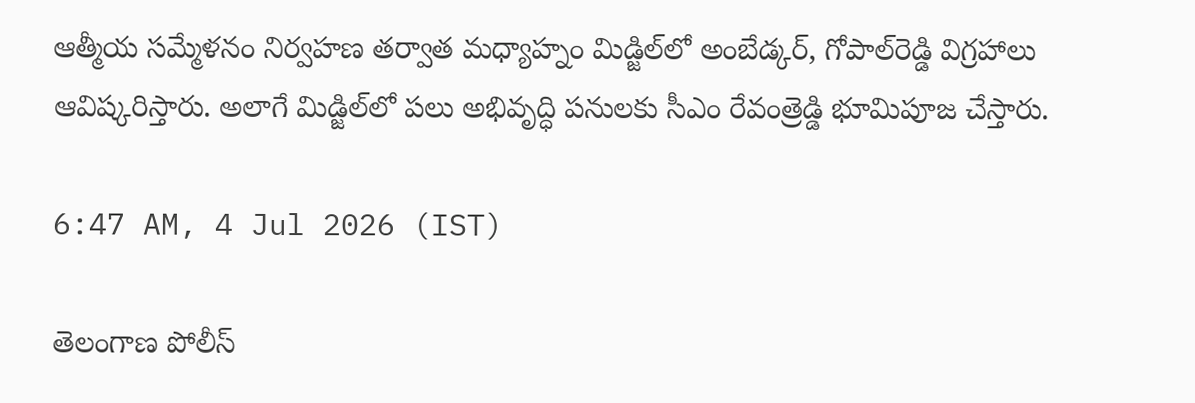ఆత్మీయ సమ్మేళనం నిర్వహణ తర్వాత మధ్యాహ్నం మిడ్జిల్‌లో అంబేడ్కర్, గోపాల్‌రెడ్డి విగ్రహాలు ఆవిష్కరిస్తారు. అలాగే మిడ్జిల్‌లో పలు అభివృద్ధి పనులకు సీఎం రేవంత్రెడ్డి భూమిపూజ చేస్తారు.

6:47 AM, 4 Jul 2026 (IST)

తెలంగాణ పోలీస్‌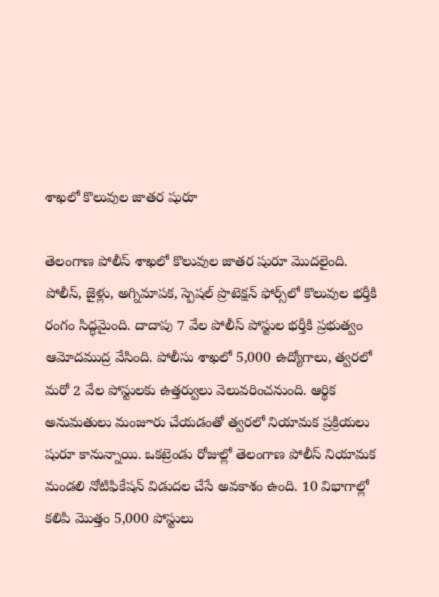శాఖలో కొలువుల జాతర షురూ

తెలంగాణ పోలీస్‌ శాఖలో కొలువుల జాతర షురూ మొదలైంది. పోలీస్, జైళ్లు, అగ్నిమాపక, స్పెషల్‌ ప్రొటెక్షన్‌ ఫోర్స్‌లో కొలువుల భర్తీకి రంగం సిద్ధమైంది. దాదాపు 7 వేల పోలీస్‌ పోస్టుల భర్తీకి ప్రభుత్వం ఆమోదముద్ర వేసింది. పోలీసు శాఖలో 5,000 ఉద్యోగాలు, త్వరలో మరో 2 వేల పోస్టులకు ఉత్తర్వులు వెలువరించనుంది. ఆర్థిక అనుమతులు మంజూరు చేయడంతో త్వరలో నియామక ప్రక్రియలు షురూ కానున్నాయి. ఒకట్రెండు రోజుల్లో తెలంగాణ పోలీస్‌ నియామక మండలి నోటిఫికేషన్‌ విడుదల చేసే అవకాశం ఉంది. 10 విభాగాల్లో కలిపి మొత్తం 5,000 పోస్టులు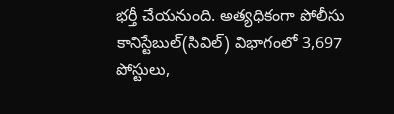భర్తీ చేయనుంది. అత్యధికంగా పోలీసు కానిస్టేబుల్(సివిల్) విభాగంలో 3,697 పోస్టులు,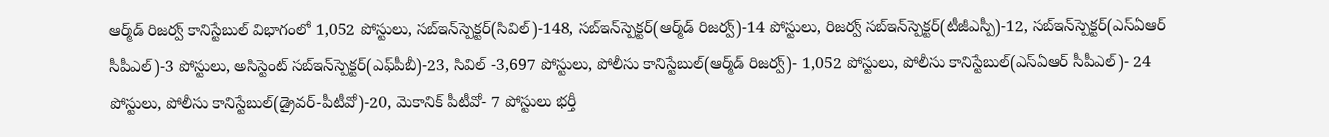ఆర్మ్‌డ్‌ రిజర్వ్ కానిస్టేబుల్ విభాగంలో 1,052 పోస్టులు, సబ్‌ఇన్‌స్పెక్టర్(సివిల్)-148, సబ్‌ఇన్‌స్పెక్టర్(ఆర్మ్‌డ్‌ రిజర్వ్)-14 పోస్టులు, రిజర్వ్ సబ్‌ఇన్‌స్పెక్టర్(టీజీఎస్పీ)-12, సబ్‌ఇన్‌స్పెక్టర్(ఎస్‌ఏఆర్‌ సీపీఎల్)-3 పోస్టులు, అసిస్టెంట్ సబ్‌ఇన్‌స్పెక్టర్(ఎఫ్‌పీబీ)-23, సివిల్ -3,697 పోస్టులు, పోలీసు కానిస్టేబుల్(ఆర్మ్‌డ్‌ రిజర్వ్)- 1,052 పోస్టులు, పోలీసు కానిస్టేబుల్(ఎస్‌ఏఆర్ సీపీఎల్)- 24 పోస్టులు, పోలీసు కానిస్టేబుల్(డ్రైవర్-పీటీవో)-20, మెకానిక్‌ పీటీవో- 7 పోస్టులు భర్తీ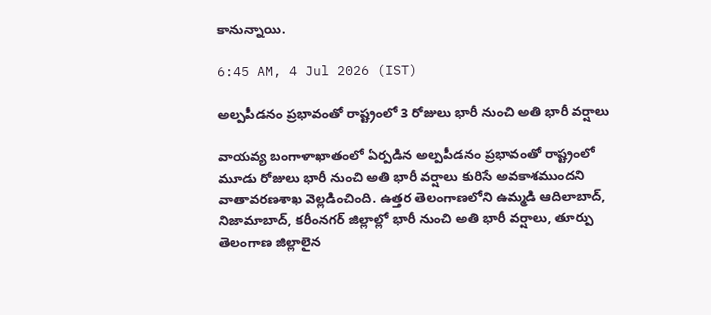కానున్నాయి.

6:45 AM, 4 Jul 2026 (IST)

అల్పపీడనం ప్రభావంతో రాష్ట్రంలో 3 రోజులు భారీ నుంచి అతి భారీ వర్షాలు

వాయవ్య బంగాళాఖాతంలో ఏర్పడిన అల్పపీడనం ప్రభావంతో రాష్ట్రంలో మూడు రోజులు భారీ నుంచి అతి భారీ వర్షాలు కురిసే అవకాశముందని వాతావరణశాఖ వెల్లడించింది. ఉత్తర తెలంగాణలోని ఉమ్మడి ఆదిలాబాద్, నిజామాబాద్, కరీంనగర్ జిల్లాల్లో భారీ నుంచి అతి భారీ వర్షాలు, తూర్పు తెలంగాణ జిల్లాలైన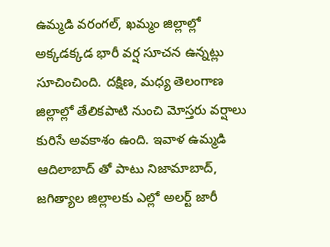ఉమ్మడి వరంగల్, ఖమ్మం జిల్లాల్లో అక్కడక్కడ భారీ వర్ష సూచన ఉన్నట్లు సూచించింది. దక్షిణ, మధ్య తెలంగాణ జిల్లాల్లో తేలికపాటి నుంచి మోస్తరు వర్షాలు కురిసే అవకాశం ఉంది. ఇవాళ ఉమ్మడి ఆదిలాబాద్ తో పాటు నిజామాబాద్, జగిత్యాల జిల్లాలకు ఎల్లో అలర్ట్ జారీ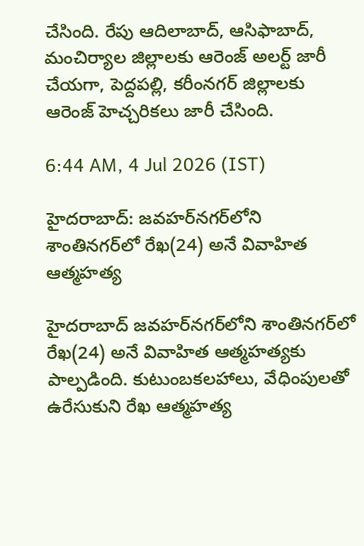చేసింది. రేపు ఆదిలాబాద్, ఆసిఫాబాద్, మంచిర్యాల జిల్లాలకు ఆరెంజ్ అలర్ట్ జారీ చేయగా, పెద్దపల్లి, కరీంనగర్ జిల్లాలకు ఆరెంజ్ హెచ్చరికలు జారీ చేసింది.

6:44 AM, 4 Jul 2026 (IST)

హైదరాబాద్‌: జవహర్‌నగర్‌లోని శాంతినగర్‌లో రేఖ(24) అనే వివాహిత ఆత్మహత్య

హైదరాబాద్‌ జవహర్‌నగర్‌లోని శాంతినగర్‌లో రేఖ(24) అనే వివాహిత ఆత్మహత్యకు పాల్పడింది. కుటుంబకలహాలు, వేధింపులతో ఉరేసుకుని రేఖ ఆత్మహత్య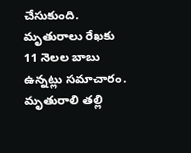చేసుకుంది. మృతురాలు రేఖకు 11 నెలల బాబు ఉన్నట్లు సమాచారం. మృతురాలి తల్లి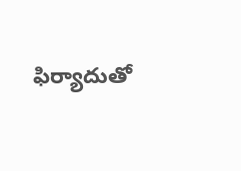ఫిర్యాదుతో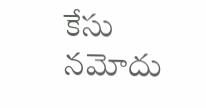కేసు నమోదు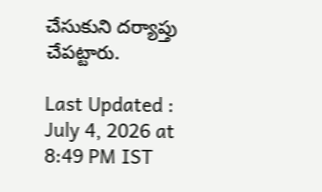చేసుకుని దర్యాప్తు చేపట్టారు.

Last Updated : July 4, 2026 at 8:49 PM IST